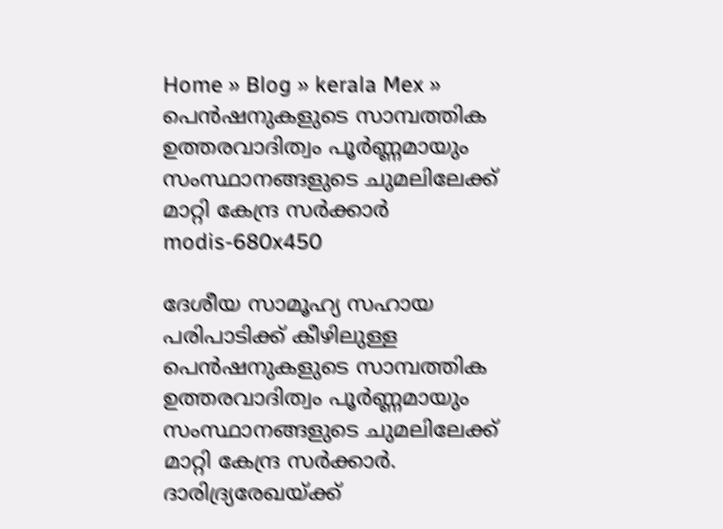Home » Blog » kerala Mex » പെൻഷനുകളുടെ സാമ്പത്തിക ഉത്തരവാദിത്വം പൂർണ്ണമായും സംസ്ഥാനങ്ങളുടെ ചുമലിലേക്ക് മാറ്റി കേന്ദ്ര സർക്കാർ
modis-680x450

ദേശീയ സാമൂഹ്യ സഹായ പരിപാടിക്ക് കീഴിലുള്ള പെൻഷനുകളുടെ സാമ്പത്തിക ഉത്തരവാദിത്വം പൂർണ്ണമായും സംസ്ഥാനങ്ങളുടെ ചുമലിലേക്ക് മാറ്റി കേന്ദ്ര സർക്കാർ. ദാരിദ്ര്യരേഖയ്ക്ക്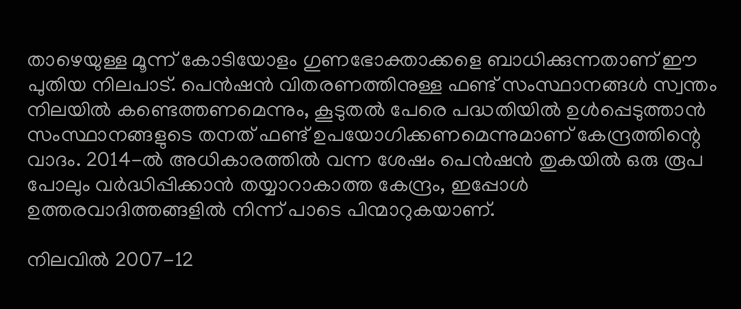താഴെയുള്ള മൂന്ന് കോടിയോളം ഗുണഭോക്താക്കളെ ബാധിക്കുന്നതാണ് ഈ പുതിയ നിലപാട്. പെൻഷൻ വിതരണത്തിനുള്ള ഫണ്ട് സംസ്ഥാനങ്ങൾ സ്വന്തം നിലയിൽ കണ്ടെത്തണമെന്നും, കൂടുതൽ പേരെ പദ്ധതിയിൽ ഉൾപ്പെടുത്താൻ സംസ്ഥാനങ്ങളുടെ തനത് ഫണ്ട് ഉപയോഗിക്കണമെന്നുമാണ് കേന്ദ്രത്തിന്റെ വാദം. 2014-ൽ അധികാരത്തിൽ വന്ന ശേഷം പെൻഷൻ തുകയിൽ ഒരു രൂപ പോലും വർദ്ധിപ്പിക്കാൻ തയ്യാറാകാത്ത കേന്ദ്രം, ഇപ്പോൾ ഉത്തരവാദിത്തങ്ങളിൽ നിന്ന് പാടെ പിന്മാറുകയാണ്.

നിലവിൽ 2007-12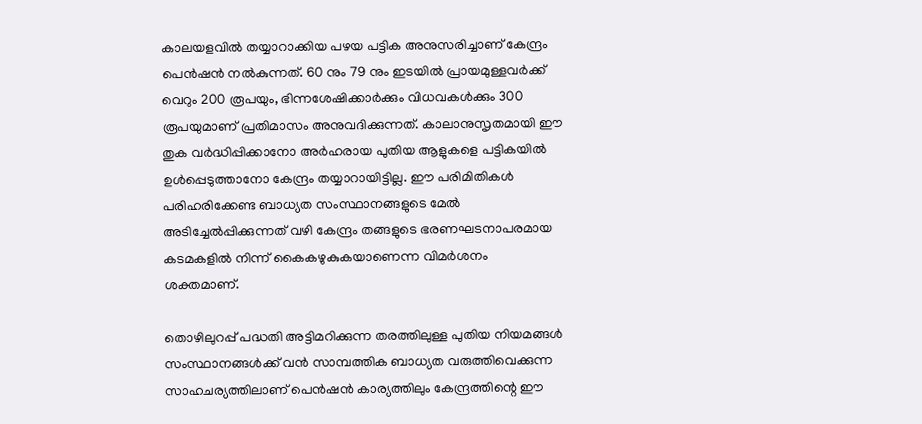കാലയളവിൽ തയ്യാറാക്കിയ പഴയ പട്ടിക അനുസരിച്ചാണ് കേന്ദ്രം പെൻഷൻ നൽകുന്നത്. 60 നും 79 നും ഇടയിൽ പ്രായമുള്ളവർക്ക് വെറും 200 രൂപയും, ഭിന്നശേഷിക്കാർക്കും വിധവകൾക്കും 300 രൂപയുമാണ് പ്രതിമാസം അനുവദിക്കുന്നത്. കാലാനുസൃതമായി ഈ തുക വർദ്ധിപ്പിക്കാനോ അർഹരായ പുതിയ ആളുകളെ പട്ടികയിൽ ഉൾപ്പെടുത്താനോ കേന്ദ്രം തയ്യാറായിട്ടില്ല. ഈ പരിമിതികൾ പരിഹരിക്കേണ്ട ബാധ്യത സംസ്ഥാനങ്ങളുടെ മേൽ അടിച്ചേൽപ്പിക്കുന്നത് വഴി കേന്ദ്രം തങ്ങളുടെ ഭരണഘടനാപരമായ കടമകളിൽ നിന്ന് കൈകഴുകുകയാണെന്ന വിമർശനം ശക്തമാണ്.

തൊഴിലുറപ്പ് പദ്ധതി അട്ടിമറിക്കുന്ന തരത്തിലുള്ള പുതിയ നിയമങ്ങൾ സംസ്ഥാനങ്ങൾക്ക് വൻ സാമ്പത്തിക ബാധ്യത വരുത്തിവെക്കുന്ന സാഹചര്യത്തിലാണ് പെൻഷൻ കാര്യത്തിലും കേന്ദ്രത്തിന്റെ ഈ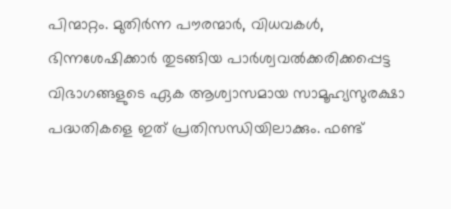പിന്മാറ്റം. മുതിർന്ന പൗരന്മാർ, വിധവകൾ, ഭിന്നശേഷിക്കാർ തുടങ്ങിയ പാർശ്വവൽക്കരിക്കപ്പെട്ട വിഭാഗങ്ങളുടെ ഏക ആശ്വാസമായ സാമൂഹ്യസുരക്ഷാ പദ്ധതികളെ ഇത് പ്രതിസന്ധിയിലാക്കും. ഫണ്ട്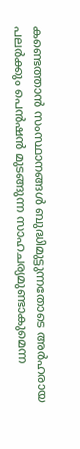കണ്ടെത്താൻ സംസ്ഥാനങ്ങൾ ബുദ്ധിമുട്ടുന്നതോടെ അർഹരായ പലർക്കും പെൻഷൻ മുടങ്ങുന്ന സാഹചര്യമുണ്ടാകുമെന്ന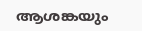ആശങ്കയും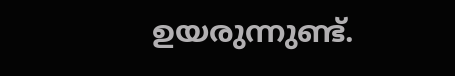ഉയരുന്നുണ്ട്.